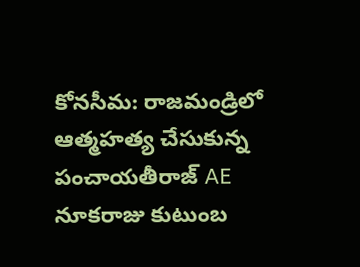కోనసీమ: రాజమండ్రిలో ఆత్మహత్య చేసుకున్న పంచాయతీరాజ్ AE నూకరాజు కుటుంబ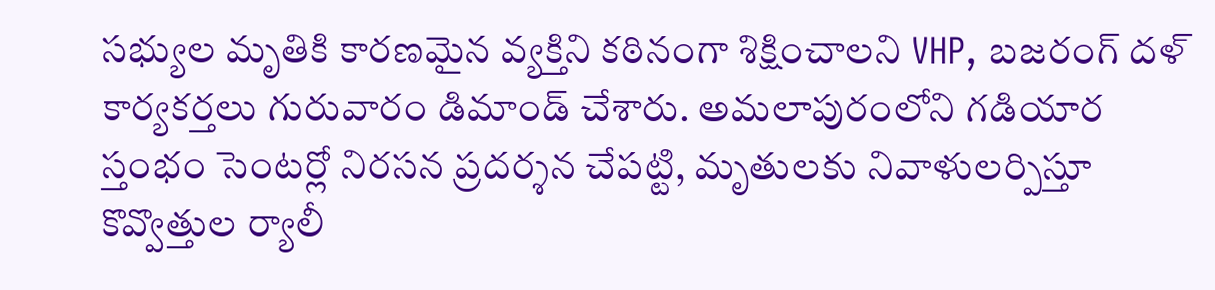సభ్యుల మృతికి కారణమైన వ్యక్తిని కఠినంగా శిక్షించాలని VHP, బజరంగ్ దళ్ కార్యకర్తలు గురువారం డిమాండ్ చేశారు. అమలాపురంలోని గడియార స్తంభం సెంటర్లో నిరసన ప్రదర్శన చేపట్టి, మృతులకు నివాళులర్పిస్తూ కొవ్వొత్తుల ర్యాలీ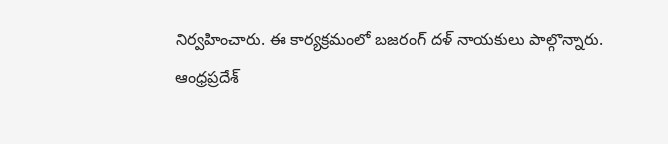నిర్వహించారు. ఈ కార్యక్రమంలో బజరంగ్ దళ్ నాయకులు పాల్గొన్నారు.
ఆంధ్రప్రదేశ్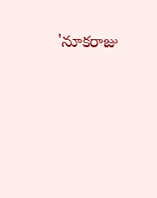'నూకరాజు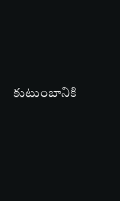కుటుంబానికి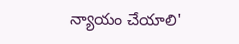న్యాయం చేయాలి'